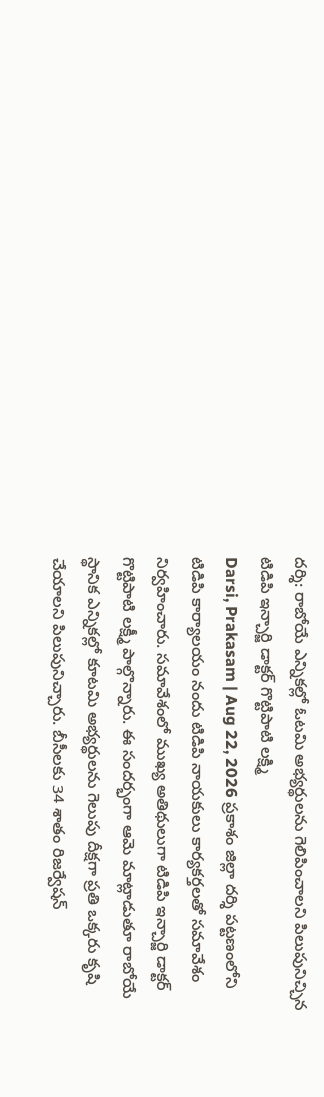దర్శి: రాబోయే ఎన్నికల్లో ఓటమి అభ్యర్థులను గెలిపించాలని పిలుపునిచ్చిన టిడిపి ఇన్చార్జి డాక్టర్ గొట్టిపాటి లక్ష్మి
Darsi, Prakasam | Aug 22, 2026 ప్రకాశం జిల్లా దర్శి పట్టణంలోని టిడిపి కార్యాలయం నందు టిడిపి నాయకులు కార్యకర్తలతో సమావేశం నిర్వహించారు. సమావేశంలో ముఖ్య అతిథులుగా టిడిపి ఇన్చార్జి డాక్టర్ గొట్టిపాటి లక్ష్మీ పాల్గొన్నారు. ఈ సందర్భంగా ఆమె మాట్లాడుతూ రాబోయే స్థానిక ఎన్నికల్లో కూటమి అభ్యర్థులను గెలుపు దీక్షగా ప్రతి ఒక్కరు కృషి చేయాలని పిలుపునిచ్చారు. బీసీలకు 34 శాతం రిజర్వేషన్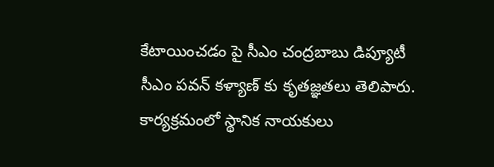కేటాయించడం పై సీఎం చంద్రబాబు డిప్యూటీ సీఎం పవన్ కళ్యాణ్ కు కృతజ్ఞతలు తెలిపారు. కార్యక్రమంలో స్థానిక నాయకులు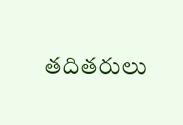తదితరులు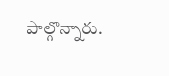పాల్గొన్నారు.